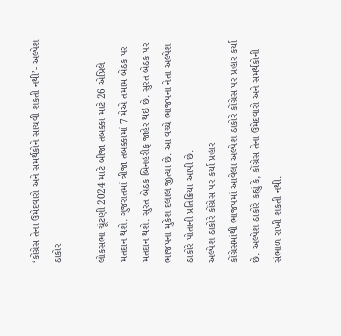‘કોંગ્રેસ તેના ઉમેદવારો અને સમર્થકોને સાચવી શકતી નથી’- અલ્પેશ ઠાકોર

લોકસભા ચૂંટણી 2024 માટે બીજા તબક્કા માટે 26 એપ્રિલે મતદાન થશે. ગુજરાતમાં ત્રીજા તબક્કામાં 7 મેએ તમામ બેઠક પર મતદાન થશે. સુરત બેઠક બિનહરીફ જાહેર થઇ છે. સુરત બેઠક પર ભાજપના મુકેશ દલાલ જીત્યા છે. આ વચ્ચે ભાજપના નેતા અલ્પેશ ઠાકોરે પોતાની પ્રતિક્રિયા આપી છે.
અલ્પેશ ઠાકોરે કોંગ્રેસ પર કર્યા પ્રહાર
કોંગ્રેસમાંથી ભાજપમાં આવેલા અલ્પેશ ઠાકોરે કોંગ્રેસ પર પ્રહાર કર્યા છે. અલ્પેશ ઠાકોરે કહ્યું કે, કોંગ્રેસ તેના ઉમેદવારો અને સમર્થકોની સંભાળ રાખી શકતી નથી.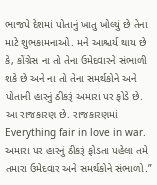ભાજપે દેશમાં પોતાનું ખાતુ ખોલ્યું છે તેના માટે શુભકામનાઓ. મને આશ્ચર્ય થાય છે કે, કોંગ્રેસ ના તો તેના ઉમેદવારને સંભાળી શકે છે અને ના તો તેના સમર્થકોને અને પોતાની હારનું ઠીકરૂં અમારા પર ફોડે છે. આ રાજકારણ છે. રાજકારણમાં Everything fair in love in war. અમારા પર હારનું ઠીકરૂં ફોડતા પહેલા તમે તમારા ઉમેદવાર અને સમર્થકોને સંભાળો.”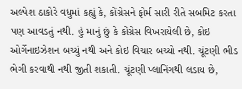અલ્પેશ ઠાકોરે વધુમાં કહ્યું કે, કોંગ્રેસને ફોર્મ સારી રીતે સબમિટ કરતા પણ આવડતું નથી. હું માનું છું કે કોંગ્રેસ વિખરાયેલી છે, કોઇ ઓર્ગેનાઇઝેશન બચ્યું નથી અને કોઇ વિચાર બચ્યો નથી. ચૂંટણી ભીડ ભેગી કરવાથી નથી જીતી શકાતી. ચૂંટણી પ્લાનિંગથી લડાય છે,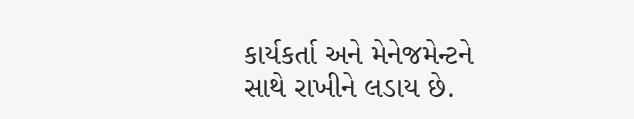કાર્યકર્તા અને મેનેજમેન્ટને સાથે રાખીને લડાય છે.